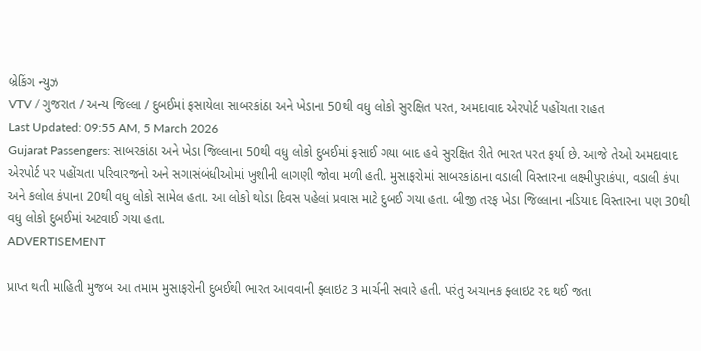બ્રેકિંગ ન્યુઝ
VTV / ગુજરાત / અન્ય જિલ્લા / દુબઈમાં ફસાયેલા સાબરકાંઠા અને ખેડાના 50થી વધુ લોકો સુરક્ષિત પરત, અમદાવાદ એરપોર્ટ પહોંચતા રાહત
Last Updated: 09:55 AM, 5 March 2026
Gujarat Passengers: સાબરકાંઠા અને ખેડા જિલ્લાના 50થી વધુ લોકો દુબઈમાં ફસાઈ ગયા બાદ હવે સુરક્ષિત રીતે ભારત પરત ફર્યા છે. આજે તેઓ અમદાવાદ એરપોર્ટ પર પહોંચતા પરિવારજનો અને સગાસંબંધીઓમાં ખુશીની લાગણી જોવા મળી હતી. મુસાફરોમાં સાબરકાંઠાના વડાલી વિસ્તારના લક્ષ્મીપુરાકંપા, વડાલી કંપા અને કલોલ કંપાના 20થી વધુ લોકો સામેલ હતા. આ લોકો થોડા દિવસ પહેલાં પ્રવાસ માટે દુબઈ ગયા હતા. બીજી તરફ ખેડા જિલ્લાના નડિયાદ વિસ્તારના પણ 30થી વધુ લોકો દુબઈમાં અટવાઈ ગયા હતા.
ADVERTISEMENT

પ્રાપ્ત થતી માહિતી મુજબ આ તમામ મુસાફરોની દુબઈથી ભારત આવવાની ફ્લાઇટ 3 માર્ચની સવારે હતી. પરંતુ અચાનક ફ્લાઇટ રદ થઈ જતા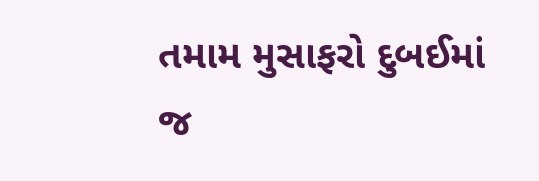તમામ મુસાફરો દુબઈમાં જ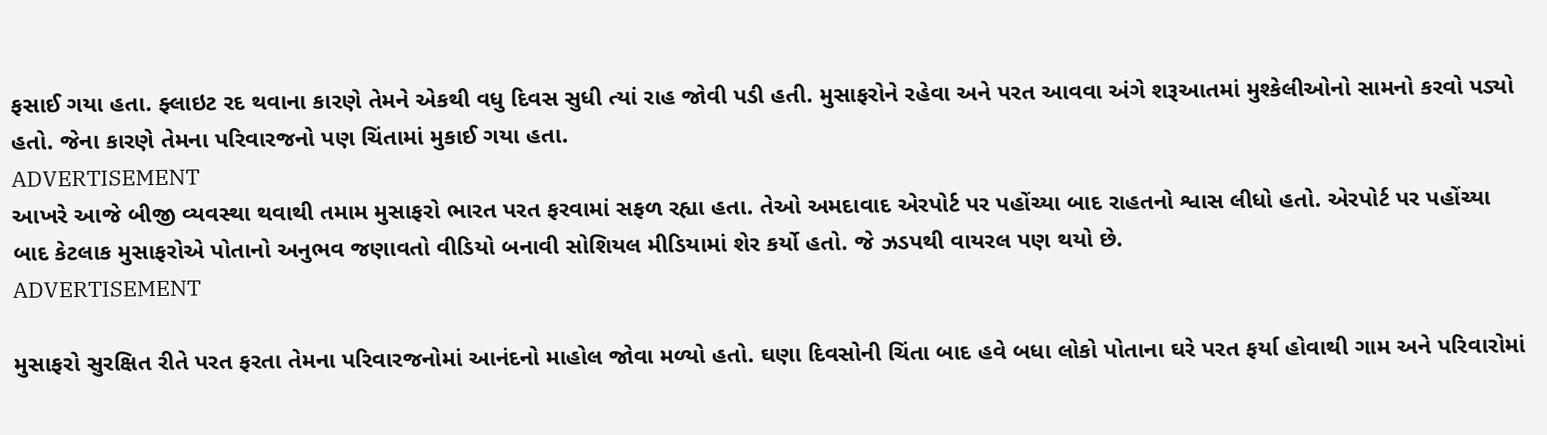ફસાઈ ગયા હતા. ફ્લાઇટ રદ થવાના કારણે તેમને એકથી વધુ દિવસ સુધી ત્યાં રાહ જોવી પડી હતી. મુસાફરોને રહેવા અને પરત આવવા અંગે શરૂઆતમાં મુશ્કેલીઓનો સામનો કરવો પડ્યો હતો. જેના કારણે તેમના પરિવારજનો પણ ચિંતામાં મુકાઈ ગયા હતા.
ADVERTISEMENT
આખરે આજે બીજી વ્યવસ્થા થવાથી તમામ મુસાફરો ભારત પરત ફરવામાં સફળ રહ્યા હતા. તેઓ અમદાવાદ એરપોર્ટ પર પહોંચ્યા બાદ રાહતનો શ્વાસ લીધો હતો. એરપોર્ટ પર પહોંચ્યા બાદ કેટલાક મુસાફરોએ પોતાનો અનુભવ જણાવતો વીડિયો બનાવી સોશિયલ મીડિયામાં શેર કર્યો હતો. જે ઝડપથી વાયરલ પણ થયો છે.
ADVERTISEMENT

મુસાફરો સુરક્ષિત રીતે પરત ફરતા તેમના પરિવારજનોમાં આનંદનો માહોલ જોવા મળ્યો હતો. ઘણા દિવસોની ચિંતા બાદ હવે બધા લોકો પોતાના ઘરે પરત ફર્યા હોવાથી ગામ અને પરિવારોમાં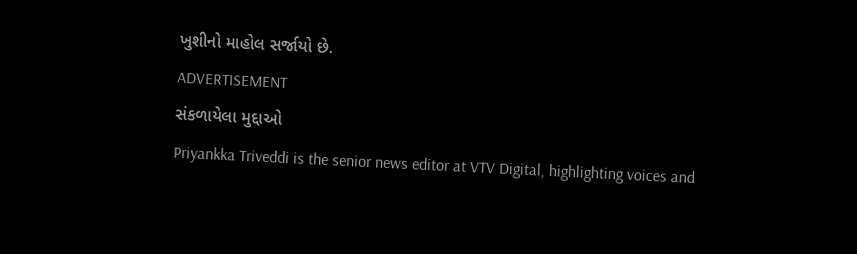ખુશીનો માહોલ સર્જાયો છે.
ADVERTISEMENT
સંકળાયેલા મુદ્દાઓ
Priyankka Triveddi is the senior news editor at VTV Digital, highlighting voices and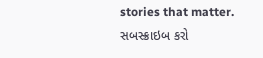stories that matter.
સબસ્ક્રાઇબ કરો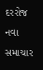દરરોજ નવા સમાચાર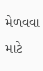મેળવવા માટે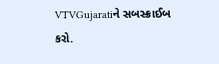VTVGujaratiને સબસ્ક્રાઈબ કરો.